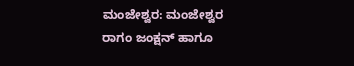ಮಂಜೇಶ್ವರ: ಮಂಜೇಶ್ವರ ರಾಗಂ ಜಂಕ್ಷನ್ ಹಾಗೂ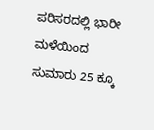ಪರಿಸರದಲ್ಲಿ ಭಾರೀ ಮಳೆಯಿಂದ ಸುಮಾರು 25 ಕ್ಕೂ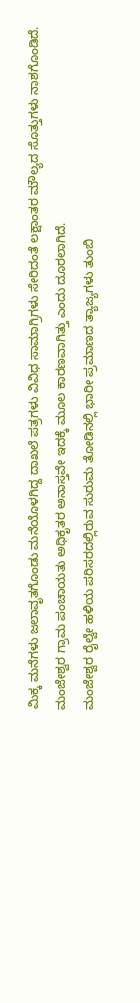ಮಿಕ್ಕ ಮನೆಗಳು ಜಲಾವೃತಗೊಂಡು ಮನೆಯೊಳಗಿದ್ದ ದಾಖಲೆ ಪತ್ರಗಳು ವಿವಿಧ ಸಾಮಾಗ್ರಿಗಳು ಸೇರಿದಂತೆ ಲಕ್ಷಾಂತರ ಮೌಲ್ಯದ ಸೊತ್ತುಗಳು ನಾಶಗೊಂಡಿದೆ.
ಮಂಜೇಶ್ವರ ಗ್ರಾಮ ಪಂಚಾಯತು ಅಧಿಕೃತರ ಅನಾಸ್ತವೇ ಇದಕ್ಕೆ ಮೂಲ ಕಾರಣವಾಗಿತ್ತು ಎಂದು ದೂರಲಾಗಿದೆ.
ಮಂಜೇಶ್ವರ ರೈಲ್ವೇ ಹಳಿಯ ಪರಿಸರದಲ್ಲಿರುವ ಸುರುಮ ತೋಡಿನಲ್ಲಿ ಭಾರೀ ಪ್ರಮಾಣದ ತ್ಯಾಜ್ಯಗಳು ತುಂಬಿ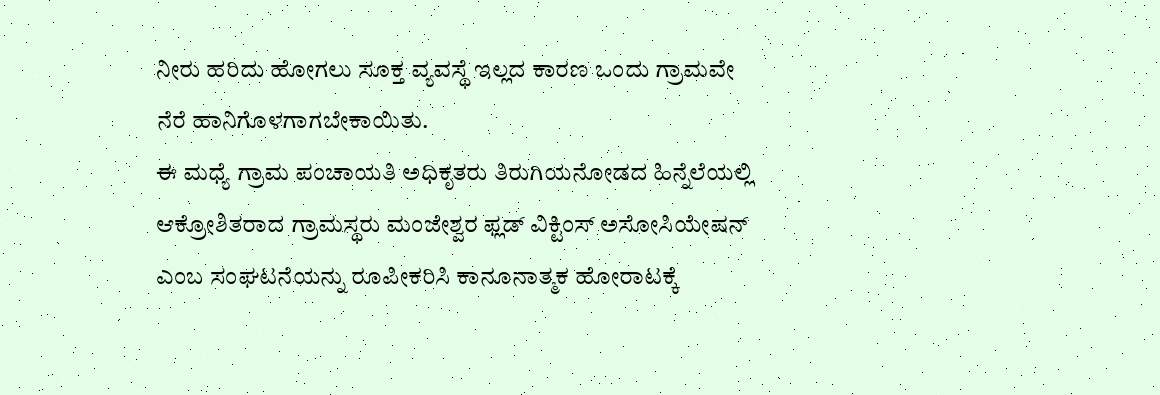ನೀರು ಹರಿದು ಹೋಗಲು ಸೂಕ್ತ ವ್ಯವಸ್ಥೆ ಇಲ್ಲದ ಕಾರಣ ಒಂದು ಗ್ರಾಮವೇ ನೆರೆ ಹಾನಿಗೊಳಗಾಗಬೇಕಾಯಿತು.
ಈ ಮಧ್ಯೆ ಗ್ರಾಮ ಪಂಚಾಯತಿ ಅಧಿಕೃತರು ತಿರುಗಿಯನೋಡದ ಹಿನ್ನೆಲೆಯಲ್ಲಿ ಆಕ್ರೋಶಿತರಾದ ಗ್ರಾಮಸ್ಥರು ಮಂಜೇಶ್ವರ ಫ್ಲಡ್ ವಿಕ್ಟಿಂಸ್ ಅಸೋಸಿಯೇಷನ್ ಎಂಬ ಸಂಘಟನೆಯನ್ನು ರೂಪೀಕರಿಸಿ ಕಾನೂನಾತ್ಮಕ ಹೋರಾಟಕ್ಕೆ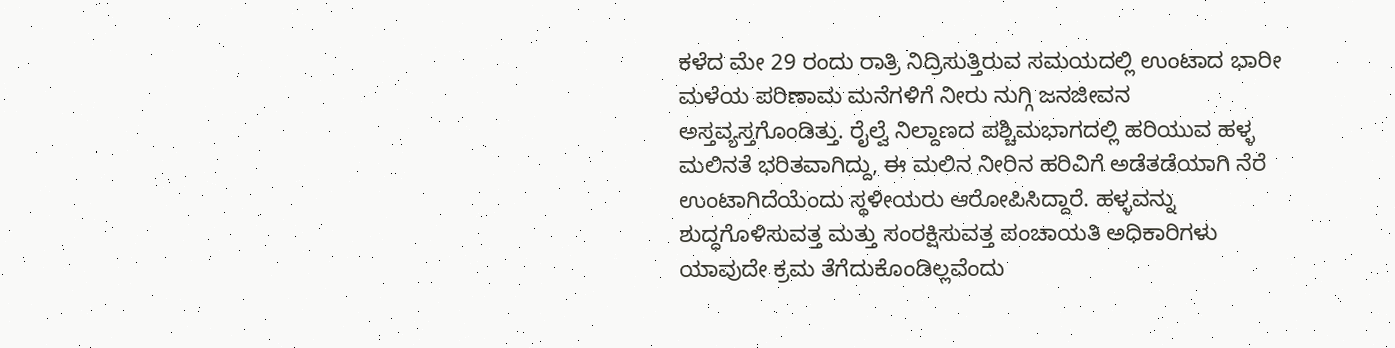ಕಳೆದ ಮೇ 29 ರಂದು ರಾತ್ರಿ ನಿದ್ರಿಸುತ್ತಿರುವ ಸಮಯದಲ್ಲಿ ಉಂಟಾದ ಭಾರೀ ಮಳೆಯ ಪರಿಣಾಮ ಮನೆಗಳಿಗೆ ನೀರು ನುಗ್ಗಿ ಜನಜೀವನ ಅಸ್ತವ್ಯಸ್ತಗೊಂಡಿತ್ತು. ರೈಲ್ವೆ ನಿಲ್ದಾಣದ ಪಶ್ಚಿಮಭಾಗದಲ್ಲಿ ಹರಿಯುವ ಹಳ್ಳ ಮಲಿನತೆ ಭರಿತವಾಗಿದ್ದು, ಈ ಮಲಿನ ನೀರಿನ ಹರಿವಿಗೆ ಅಡೆತಡೆಯಾಗಿ ನೆರೆ ಉಂಟಾಗಿದೆಯೆಂದು ಸ್ಥಳೀಯರು ಆರೋಪಿಸಿದ್ದಾರೆ. ಹಳ್ಳವನ್ನು ಶುದ್ಧಗೊಳಿಸುವತ್ತ ಮತ್ತು ಸಂರಕ್ಷಿಸುವತ್ತ ಪಂಚಾಯತಿ ಅಧಿಕಾರಿಗಳು ಯಾವುದೇ ಕ್ರಮ ತೆಗೆದುಕೊಂಡಿಲ್ಲವೆಂದು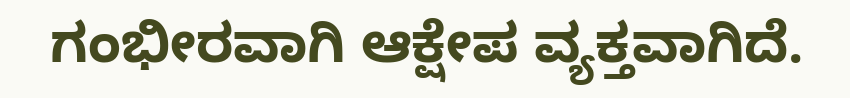ಗಂಭೀರವಾಗಿ ಆಕ್ಷೇಪ ವ್ಯಕ್ತವಾಗಿದೆ.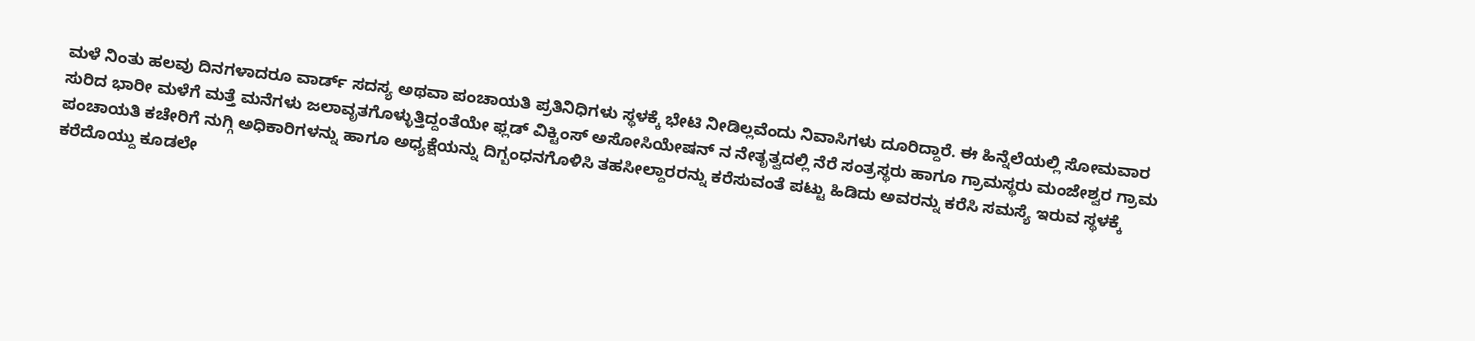ಮಳೆ ನಿಂತು ಹಲವು ದಿನಗಳಾದರೂ ವಾರ್ಡ್ ಸದಸ್ಯ ಅಥವಾ ಪಂಚಾಯತಿ ಪ್ರತಿನಿಧಿಗಳು ಸ್ಥಳಕ್ಕೆ ಭೇಟಿ ನೀಡಿಲ್ಲವೆಂದು ನಿವಾಸಿಗಳು ದೂರಿದ್ದಾರೆ. ಈ ಹಿನ್ನೆಲೆಯಲ್ಲಿ ಸೋಮವಾರ ಸುರಿದ ಭಾರೀ ಮಳೆಗೆ ಮತ್ತೆ ಮನೆಗಳು ಜಲಾವೃತಗೊಳ್ಳುತ್ತಿದ್ದಂತೆಯೇ ಫ್ಲಡ್ ವಿಕ್ಟಿಂಸ್ ಅಸೋಸಿಯೇಷನ್ ನ ನೇತೃತ್ವದಲ್ಲಿ ನೆರೆ ಸಂತ್ರಸ್ಥರು ಹಾಗೂ ಗ್ರಾಮಸ್ಥರು ಮಂಜೇಶ್ವರ ಗ್ರಾಮ ಪಂಚಾಯತಿ ಕಚೇರಿಗೆ ನುಗ್ಗಿ ಅಧಿಕಾರಿಗಳನ್ನು ಹಾಗೂ ಅಧ್ಯಕ್ಷೆಯನ್ನು ದಿಗ್ಬಂಧನಗೊಳಿಸಿ ತಹಸೀಲ್ದಾರರನ್ನು ಕರೆಸುವಂತೆ ಪಟ್ಟು ಹಿಡಿದು ಅವರನ್ನು ಕರೆಸಿ ಸಮಸ್ಯೆ ಇರುವ ಸ್ಥಳಕ್ಕೆ ಕರೆದೊಯ್ದು ಕೂಡಲೇ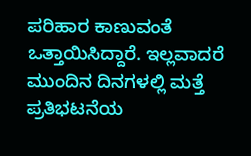ಪರಿಹಾರ ಕಾಣುವಂತೆ ಒತ್ತಾಯಿಸಿದ್ದಾರೆ. ಇಲ್ಲವಾದರೆ ಮುಂದಿನ ದಿನಗಳಲ್ಲಿ ಮತ್ತೆ ಪ್ರತಿಭಟನೆಯ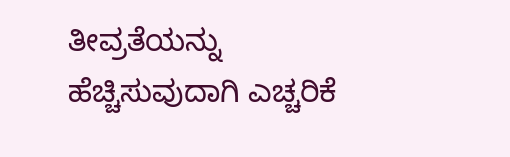ತೀವ್ರತೆಯನ್ನು ಹೆಚ್ಚಿಸುವುದಾಗಿ ಎಚ್ಚರಿಕೆ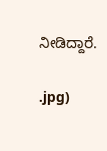ನೀಡಿದ್ದಾರೆ.

.jpg)